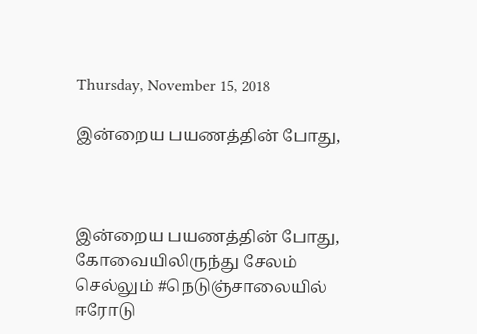Thursday, November 15, 2018

இன்றைய பயணத்தின் போது,



இன்றைய பயணத்தின் போது,
கோவையிலிருந்து சேலம் செல்லும் #நெடுஞ்சாலையில் ஈரோடு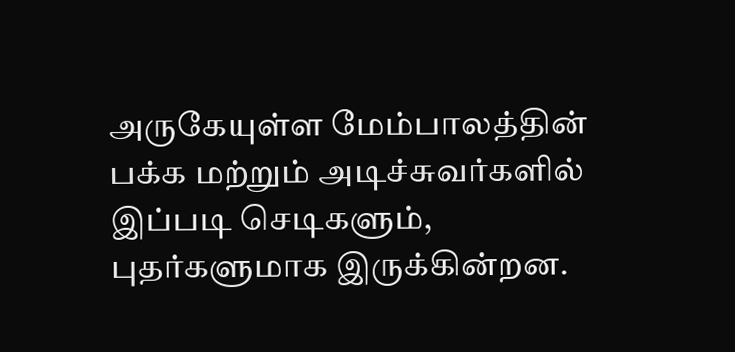அருகேயுள்ள மேம்பாலத்தின் பக்க மற்றும் அடிச்சுவர்களில் இப்படி செடிகளும், புதர்களுமாக இருக்கின்றன.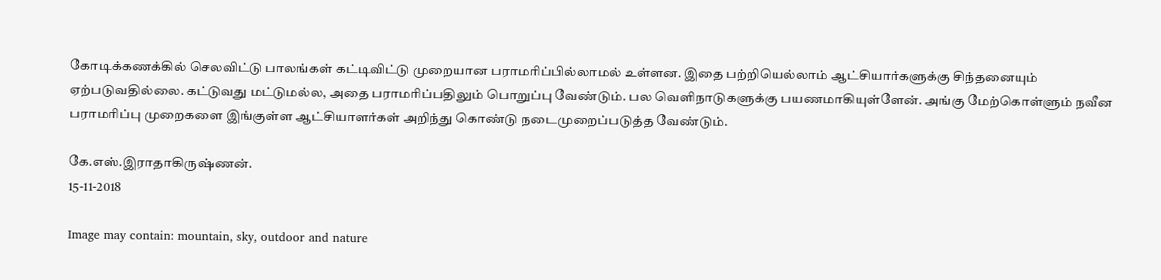கோடிக்கணக்கில் செலவிட்டு பாலங்கள் கட்டிவிட்டு முறையான பராமரிப்பில்லாமல் உள்ளன. இதை பற்றியெல்லாம் ஆட்சியார்களுக்கு சிந்தனையும் ஏற்படுவதில்லை. கட்டுவது மட்டுமல்ல, அதை பராமரிப்பதிலும் பொறுப்பு வேண்டும். பல வெளிநாடுகளுக்கு பயணமாகியுள்ளேன். அங்கு மேற்கொள்ளும் நவீன பராமரிப்பு முறைகளை இங்குள்ள ஆட்சியாளர்கள் அறிந்து கொண்டு நடைமுறைப்படுத்த வேண்டும்.

கே.எஸ்.இராதாகிருஷ்ணன்.
15-11-2018

Image may contain: mountain, sky, outdoor and nature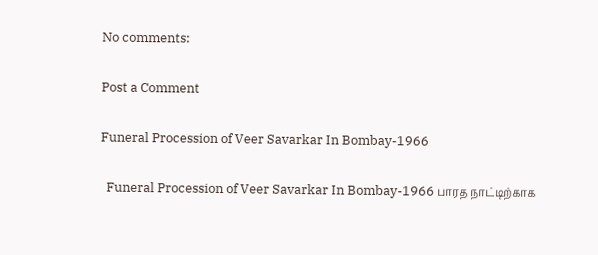No comments:

Post a Comment

Funeral Procession of Veer Savarkar In Bombay-1966

  Funeral Procession of Veer Savarkar In Bombay-1966 பாரத நாட்டிற்காக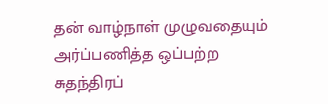தன் வாழ்நாள் முழுவதையும் அர்ப்பணித்த ஒப்பற்ற சுதந்திரப்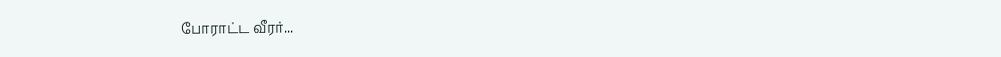போராட்ட வீரர்...